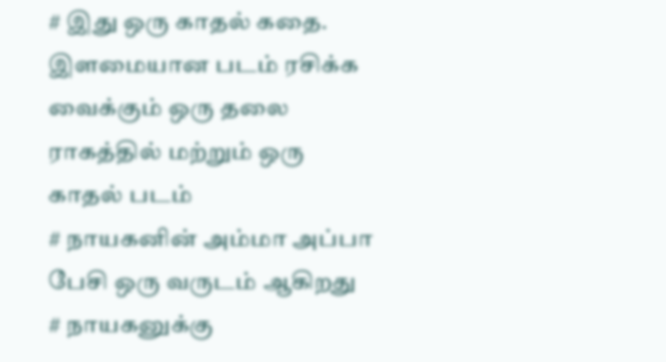# இது ஒரு காதல் கதை. இளமையான படம் ரசிக்க வைக்கும் ஒரு தலை ராகத்தில் மற்றும் ஒரு காதல் படம்
# நாயகனின் அம்மா அப்பா பேசி ஒரு வருடம் ஆகிறது
# நாயகனுக்கு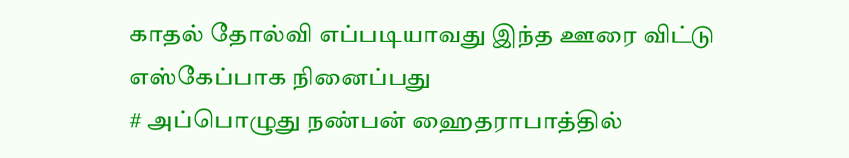காதல் தோல்வி எப்படியாவது இந்த ஊரை விட்டு எஸ்கேப்பாக நினைப்பது
# அப்பொழுது நண்பன் ஹைதராபாத்தில்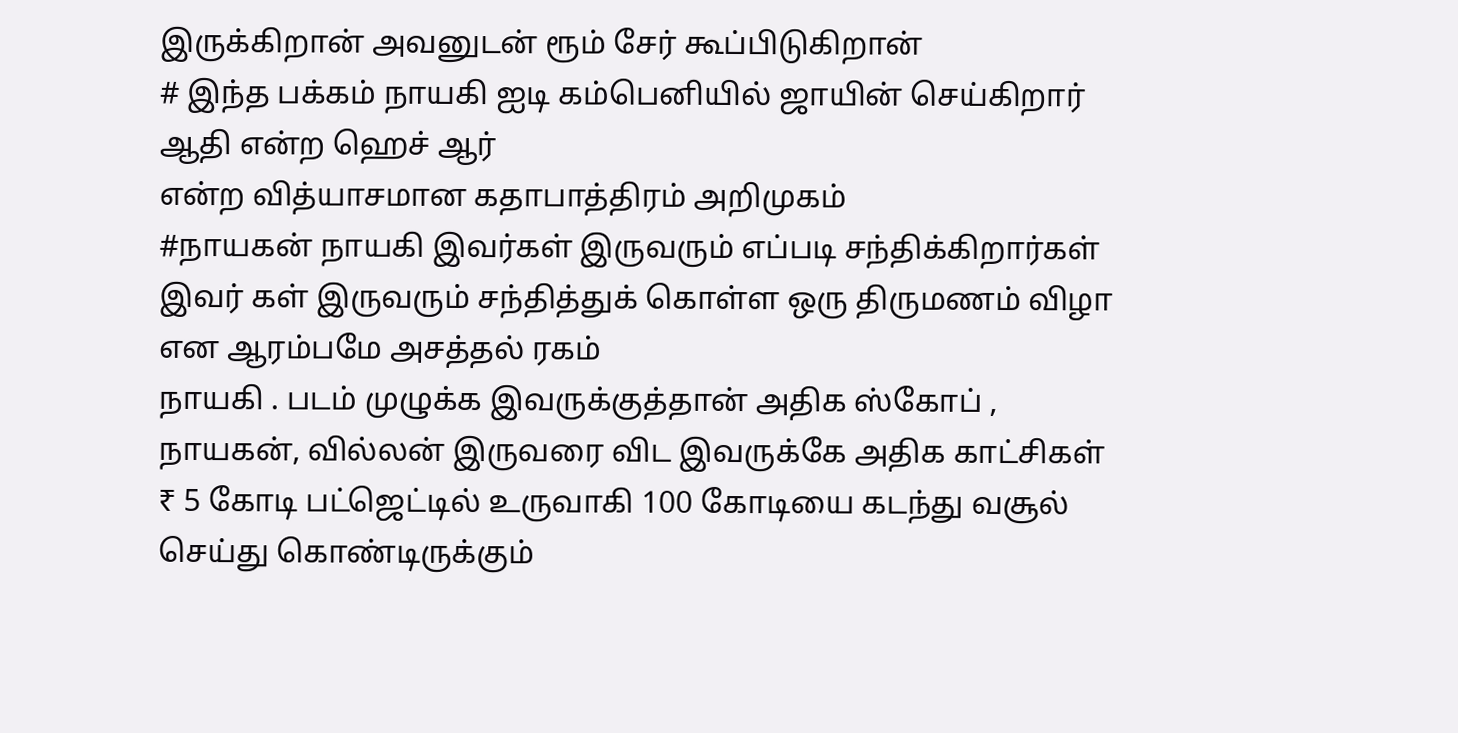இருக்கிறான் அவனுடன் ரூம் சேர் கூப்பிடுகிறான்
# இந்த பக்கம் நாயகி ஐடி கம்பெனியில் ஜாயின் செய்கிறார் ஆதி என்ற ஹெச் ஆர்
என்ற வித்யாசமான கதாபாத்திரம் அறிமுகம்
#நாயகன் நாயகி இவர்கள் இருவரும் எப்படி சந்திக்கிறார்கள் இவர் கள் இருவரும் சந்தித்துக் கொள்ள ஒரு திருமணம் விழா என ஆரம்பமே அசத்தல் ரகம்
நாயகி . படம் முழுக்க இவருக்குத்தான் அதிக ஸ்கோப் , நாயகன், வில்லன் இருவரை விட இவருக்கே அதிக காட்சிகள்
₹ 5 கோடி பட்ஜெட்டில் உருவாகி 100 கோடியை கடந்து வசூல் செய்து கொண்டிருக்கும்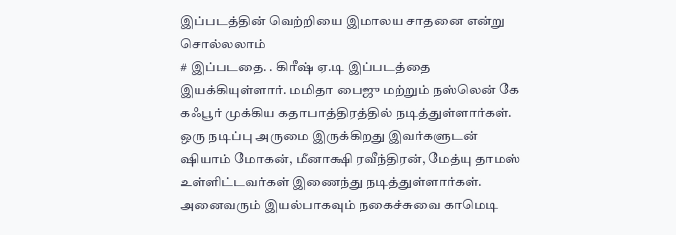இப்படத்தின் வெற்றியை இமாலய சாதனை என்று சொல்லலாம்
# இப்படதை. . கிரீஷ் ஏ.டி இப்படத்தை இயக்கியுள்ளார். மமிதா பைஜு மற்றும் நஸ்லென் கே கஃபூர் முக்கிய கதாபாத்திரத்தில் நடித்துள்ளார்கள். ஒரு நடிப்பு அருமை இருக்கிறது இவர்களுடன் ஷியாம் மோகன், மீனாக்ஷி ரவீந்திரன், மேத்யு தாமஸ் உள்ளிட்டவர்கள் இணைந்து நடித்துள்ளார்கள். அனைவரும் இயல்பாகவும் நகைச்சுவை காமெடி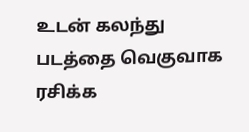உடன் கலந்து படத்தை வெகுவாக ரசிக்க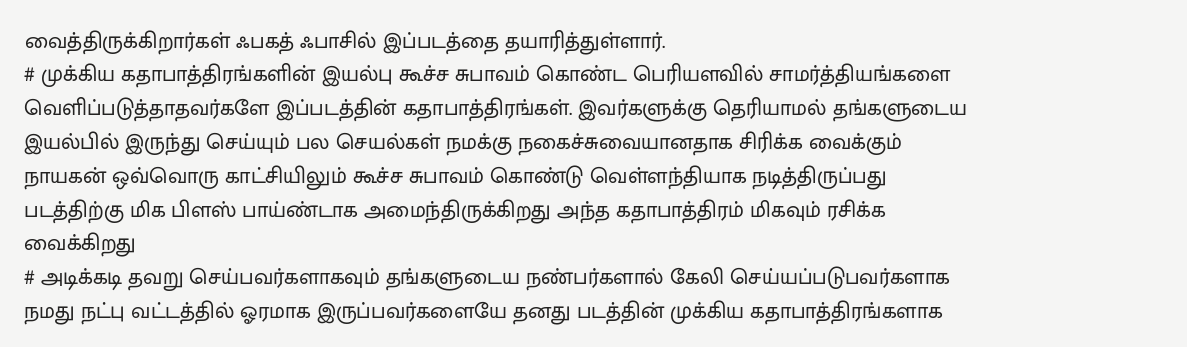வைத்திருக்கிறார்கள் ஃபகத் ஃபாசில் இப்படத்தை தயாரித்துள்ளார்.
# முக்கிய கதாபாத்திரங்களின் இயல்பு கூச்ச சுபாவம் கொண்ட பெரியளவில் சாமர்த்தியங்களை வெளிப்படுத்தாதவர்களே இப்படத்தின் கதாபாத்திரங்கள். இவர்களுக்கு தெரியாமல் தங்களுடைய இயல்பில் இருந்து செய்யும் பல செயல்கள் நமக்கு நகைச்சுவையானதாக சிரிக்க வைக்கும் நாயகன் ஒவ்வொரு காட்சியிலும் கூச்ச சுபாவம் கொண்டு வெள்ளந்தியாக நடித்திருப்பது படத்திற்கு மிக பிளஸ் பாய்ண்டாக அமைந்திருக்கிறது அந்த கதாபாத்திரம் மிகவும் ரசிக்க வைக்கிறது
# அடிக்கடி தவறு செய்பவர்களாகவும் தங்களுடைய நண்பர்களால் கேலி செய்யப்படுபவர்களாக நமது நட்பு வட்டத்தில் ஓரமாக இருப்பவர்களையே தனது படத்தின் முக்கிய கதாபாத்திரங்களாக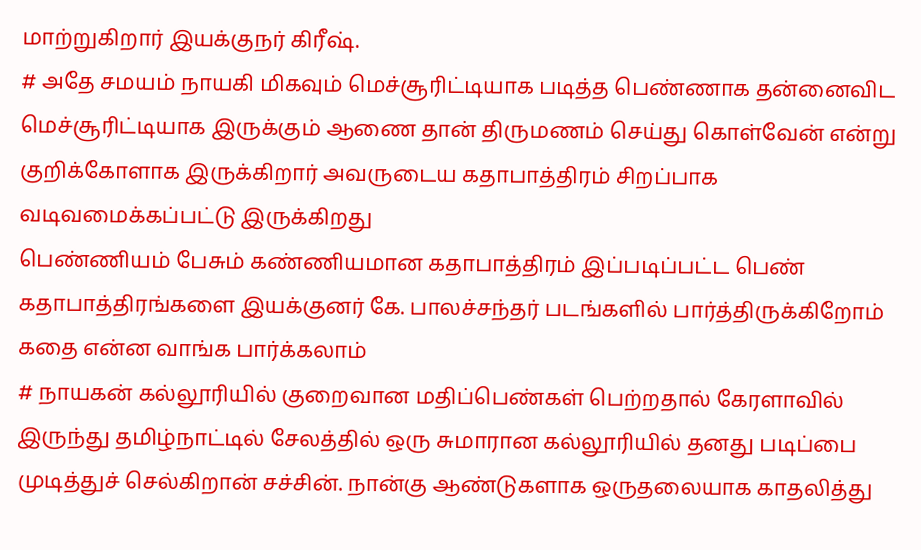மாற்றுகிறார் இயக்குநர் கிரீஷ்.
# அதே சமயம் நாயகி மிகவும் மெச்சூரிட்டியாக படித்த பெண்ணாக தன்னைவிட மெச்சூரிட்டியாக இருக்கும் ஆணை தான் திருமணம் செய்து கொள்வேன் என்று குறிக்கோளாக இருக்கிறார் அவருடைய கதாபாத்திரம் சிறப்பாக வடிவமைக்கப்பட்டு இருக்கிறது
பெண்ணியம் பேசும் கண்ணியமான கதாபாத்திரம் இப்படிப்பட்ட பெண் கதாபாத்திரங்களை இயக்குனர் கே. பாலச்சந்தர் படங்களில் பார்த்திருக்கிறோம்
கதை என்ன வாங்க பார்க்கலாம்
# நாயகன் கல்லூரியில் குறைவான மதிப்பெண்கள் பெற்றதால் கேரளாவில் இருந்து தமிழ்நாட்டில் சேலத்தில் ஒரு சுமாரான கல்லூரியில் தனது படிப்பை முடித்துச் செல்கிறான் சச்சின். நான்கு ஆண்டுகளாக ஒருதலையாக காதலித்து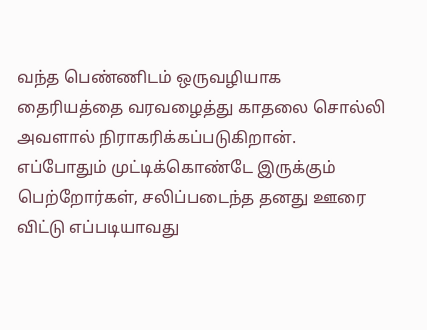வந்த பெண்ணிடம் ஒருவழியாக தைரியத்தை வரவழைத்து காதலை சொல்லி அவளால் நிராகரிக்கப்படுகிறான். எப்போதும் முட்டிக்கொண்டே இருக்கும் பெற்றோர்கள், சலிப்படைந்த தனது ஊரை விட்டு எப்படியாவது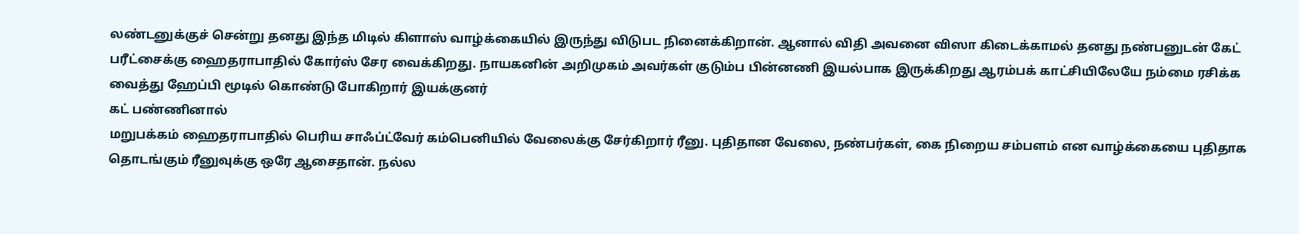லண்டனுக்குச் சென்று தனது இந்த மிடில் கிளாஸ் வாழ்க்கையில் இருந்து விடுபட நினைக்கிறான். ஆனால் விதி அவனை விஸா கிடைக்காமல் தனது நண்பனுடன் கேட் பரீட்சைக்கு ஹைதராபாதில் கோர்ஸ் சேர வைக்கிறது. நாயகனின் அறிமுகம் அவர்கள் குடும்ப பின்னணி இயல்பாக இருக்கிறது ஆரம்பக் காட்சியிலேயே நம்மை ரசிக்க வைத்து ஹேப்பி மூடில் கொண்டு போகிறார் இயக்குனர்
கட் பண்ணினால்
மறுபக்கம் ஹைதராபாதில் பெரிய சாஃப்ட்வேர் கம்பெனியில் வேலைக்கு சேர்கிறார் ரீனு. புதிதான வேலை, நண்பர்கள், கை நிறைய சம்பளம் என வாழ்க்கையை புதிதாக தொடங்கும் ரீனுவுக்கு ஒரே ஆசைதான். நல்ல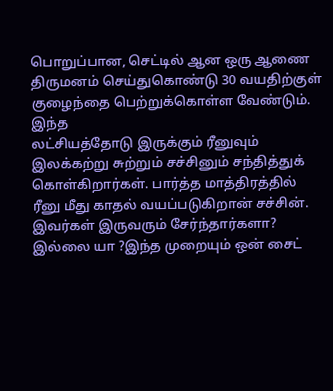பொறுப்பான, செட்டில் ஆன ஒரு ஆணை திருமனம் செய்துகொண்டு 30 வயதிற்குள் குழைந்தை பெற்றுக்கொள்ள வேண்டும்.
இந்த
லட்சியத்தோடு இருக்கும் ரீனுவும் இலக்கற்று சுற்றும் சச்சினும் சந்தித்துக் கொள்கிறார்கள். பார்த்த மாத்திரத்தில் ரீனு மீது காதல் வயப்படுகிறான் சச்சின். இவர்கள் இருவரும் சேர்ந்தார்களா? இல்லை யா ?இந்த முறையும் ஒன் சைட்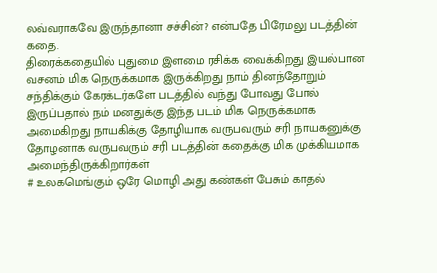லவ்வராகவே இருந்தானா சச்சின்? என்பதே பிரேமலு படத்தின் கதை.
திரைக்கதையில் புதுமை இளமை ரசிக்க வைக்கிறது இயல்பான வசனம் மிக நெருக்கமாக இருக்கிறது நாம் தினந்தோறும் சந்திக்கும் கேரக்டர்களே படத்தில் வந்து போவது போல் இருப்பதால் நம் மனதுக்கு இந்த படம் மிக நெருக்கமாக அமைகிறது நாயகிக்கு தோழியாக வருபவரும் சரி நாயகனுக்கு தோழனாக வருபவரும் சரி படத்தின் கதைக்கு மிக முக்கியமாக அமைந்திருக்கிறார்கள்
# உலகமெங்கும் ஒரே மொழி அது கண்கள் பேசும் காதல்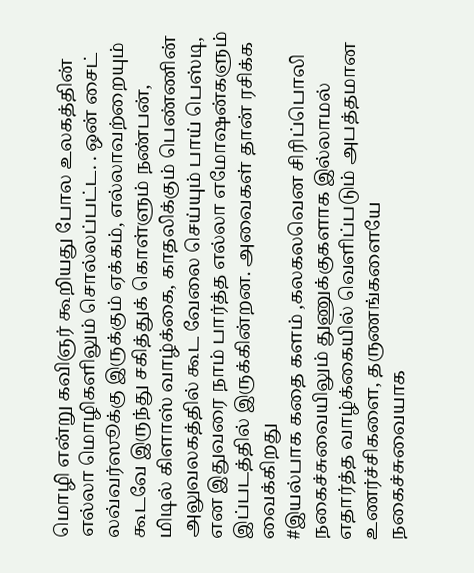மொழி என்று கவிஞர் கூறியது போல உலகத்தின் எல்லா மொழிகளிலும் சொல்லப்பட்ட. . ஒன் சைட் லவ்வர்ஸூக்கு இருக்கும் ஏக்கம், எல்லாவற்றையும் கூடவே இருந்து சகித்துக் கொள்ளும் நண்பன், மிடில் கிளாஸ் வாழ்க்கை, காதலிக்கும் பெண்ணின் அலுவலகத்தில் கூட வேலை செய்யும் பாய் பெஸ்டி, என இதுவரை நாம் பார்த்த எல்லா எமோஷன்களும் இப்படத்தில் இருக்கின்றன. அவைகள் தான் ரசிக்க வைக்கிறது
#இயல்பாக கதை களம் ,கலகலவென சிரிப்பொலி நகைச்சுவையிலும் துணுக்குகளாக இல்லாமல் எதார்த்த வாழ்க்கையில் வெளிப்படும் அபத்தமான உணர்ச்சிகளை, தருணங்களையே நகைச்சுவையாக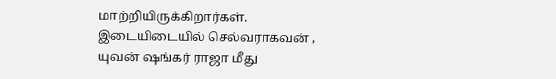மாற்றியிருக்கிறார்கள். இடையிடையில் செல்வராகவன் , யுவன் ஷங்கர் ராஜா மீது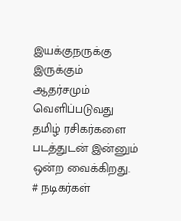இயக்குநருக்கு இருக்கும் ஆதர்சமும் வெளிப்படுவது தமிழ் ரசிகர்களை படத்துடன் இன்னும் ஒன்ற வைக்கிறது.
# நடிகர்கள்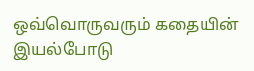ஒவ்வொருவரும் கதையின் இயல்போடு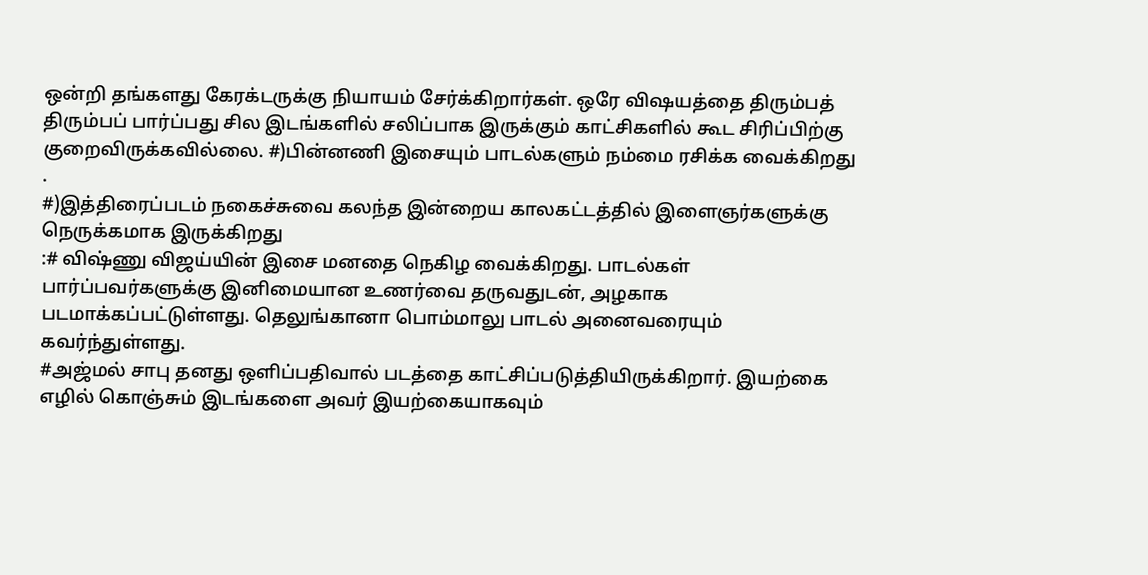ஒன்றி தங்களது கேரக்டருக்கு நியாயம் சேர்க்கிறார்கள். ஒரே விஷயத்தை திரும்பத் திரும்பப் பார்ப்பது சில இடங்களில் சலிப்பாக இருக்கும் காட்சிகளில் கூட சிரிப்பிற்கு குறைவிருக்கவில்லை. #)பின்னணி இசையும் பாடல்களும் நம்மை ரசிக்க வைக்கிறது .
#)இத்திரைப்படம் நகைச்சுவை கலந்த இன்றைய காலகட்டத்தில் இளைஞர்களுக்கு நெருக்கமாக இருக்கிறது
:# விஷ்ணு விஜய்யின் இசை மனதை நெகிழ வைக்கிறது. பாடல்கள் பார்ப்பவர்களுக்கு இனிமையான உணர்வை தருவதுடன், அழகாக படமாக்கப்பட்டுள்ளது. தெலுங்கானா பொம்மாலு பாடல் அனைவரையும் கவர்ந்துள்ளது.
#அஜ்மல் சாபு தனது ஒளிப்பதிவால் படத்தை காட்சிப்படுத்தியிருக்கிறார். இயற்கை எழில் கொஞ்சும் இடங்களை அவர் இயற்கையாகவும்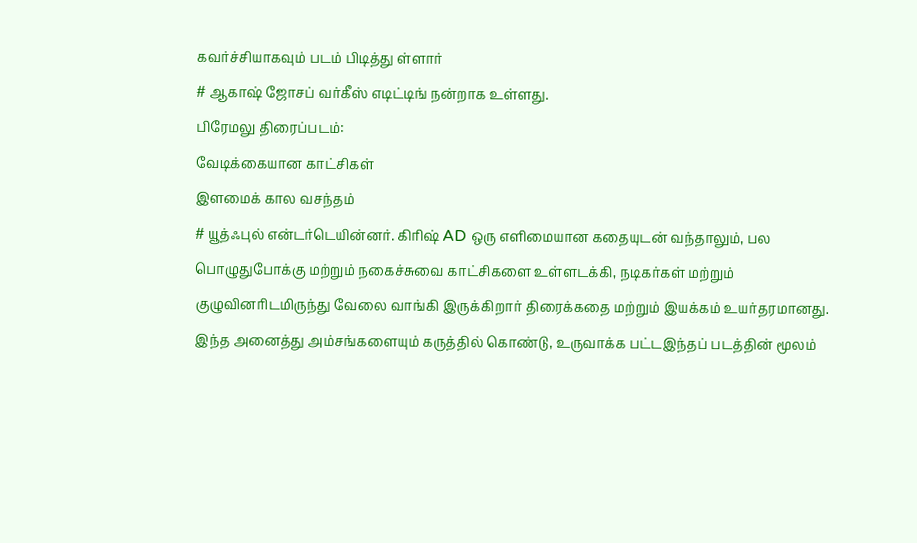கவர்ச்சியாகவும் படம் பிடித்து ள்ளார்
# ஆகாஷ் ஜோசப் வர்கீஸ் எடிட்டிங் நன்றாக உள்ளது.
பிரேமலு திரைப்படம்:
வேடிக்கையான காட்சிகள்
இளமைக் கால வசந்தம்
# யூத்ஃபுல் என்டர்டெயின்னர். கிரிஷ் AD ஒரு எளிமையான கதையுடன் வந்தாலும், பல பொழுதுபோக்கு மற்றும் நகைச்சுவை காட்சிகளை உள்ளடக்கி, நடிகர்கள் மற்றும் குழுவினரிடமிருந்து வேலை வாங்கி இருக்கிறார் திரைக்கதை மற்றும் இயக்கம் உயர்தரமானது. இந்த அனைத்து அம்சங்களையும் கருத்தில் கொண்டு, உருவாக்க பட்டஇந்தப் படத்தின் மூலம்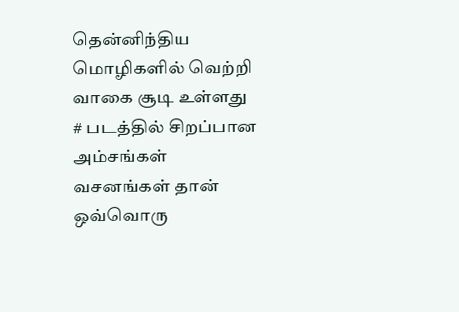தென்னிந்திய மொழிகளில் வெற்றி வாகை சூடி உள்ளது
# படத்தில் சிறப்பான அம்சங்கள் வசனங்கள் தான் ஒவ்வொரு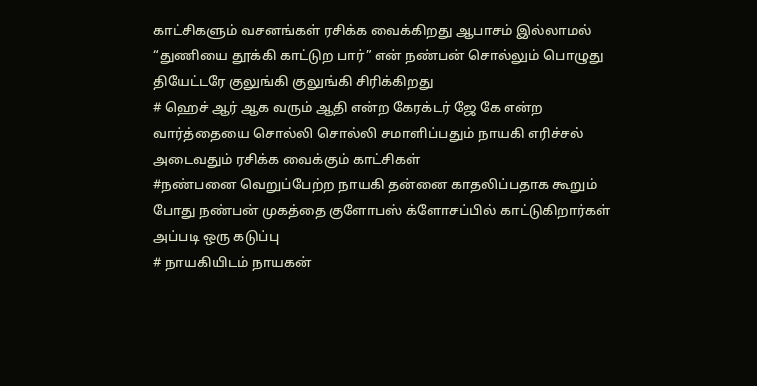காட்சிகளும் வசனங்கள் ரசிக்க வைக்கிறது ஆபாசம் இல்லாமல் “துணியை தூக்கி காட்டுற பார்” என் நண்பன் சொல்லும் பொழுது தியேட்டரே குலுங்கி குலுங்கி சிரிக்கிறது
# ஹெச் ஆர் ஆக வரும் ஆதி என்ற கேரக்டர் ஜே கே என்ற வார்த்தையை சொல்லி சொல்லி சமாளிப்பதும் நாயகி எரிச்சல் அடைவதும் ரசிக்க வைக்கும் காட்சிகள்
#நண்பனை வெறுப்பேற்ற நாயகி தன்னை காதலிப்பதாக கூறும் போது நண்பன் முகத்தை குளோபஸ் க்ளோசப்பில் காட்டுகிறார்கள் அப்படி ஒரு கடுப்பு
# நாயகியிடம் நாயகன்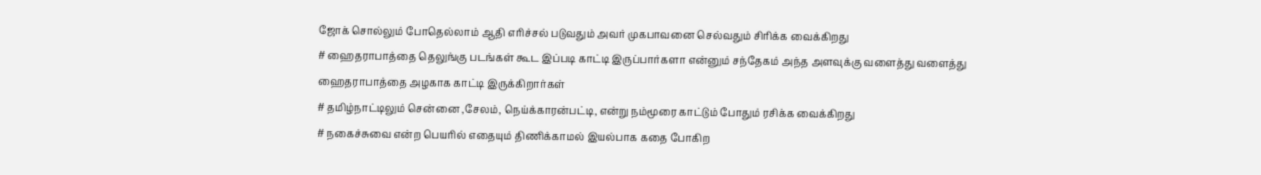ஜோக் சொல்லும் போதெல்லாம் ஆதி எரிச்சல் படுவதும் அவர் முகபாவனை செல்வதும் சிரிக்க வைக்கிறது
# ஹைதராபாத்தை தெலுங்கு படங்கள் கூட இப்படி காட்டி இருப்பார்களா என்னும் சந்தேகம் அந்த அளவுக்கு வளைத்து வளைத்து ஹைதராபாத்தை அழகாக காட்டி இருக்கிறார்கள்
# தமிழ்நாட்டிலும் சென்னை ,சேலம், நெய்க்காரன்பட்டி, என்று நம்மூரை காட்டும் போதும் ரசிக்க வைக்கிறது
# நகைச்சுவை என்ற பெயரில் எதையும் திணிக்காமல் இயல்பாக கதை போகிற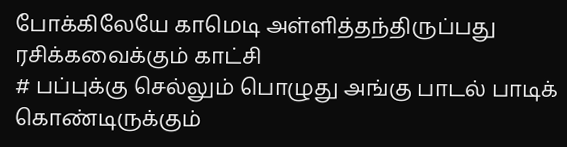போக்கிலேயே காமெடி அள்ளித்தந்திருப்பது ரசிக்கவைக்கும் காட்சி
# பப்புக்கு செல்லும் பொழுது அங்கு பாடல் பாடிக் கொண்டிருக்கும்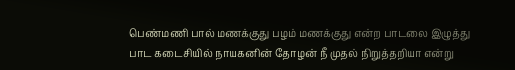பெண்மணி பால் மணக்குது பழம் மணக்குது என்ற பாடலை இழுத்து பாட கடைசியில் நாயகனின் தோழன் நீ முதல் நிறுத்தறியா என்று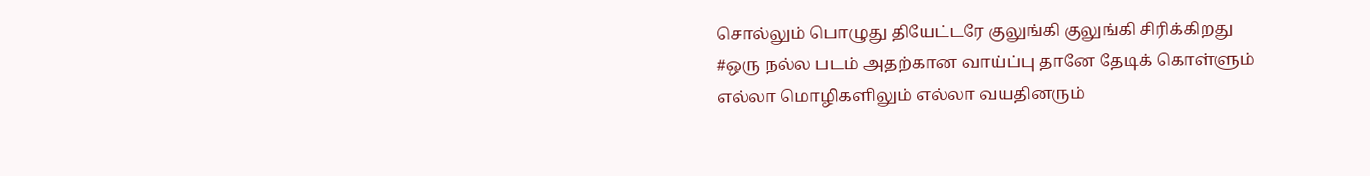சொல்லும் பொழுது தியேட்டரே குலுங்கி குலுங்கி சிரிக்கிறது
#ஒரு நல்ல படம் அதற்கான வாய்ப்பு தானே தேடிக் கொள்ளும் எல்லா மொழிகளிலும் எல்லா வயதினரும்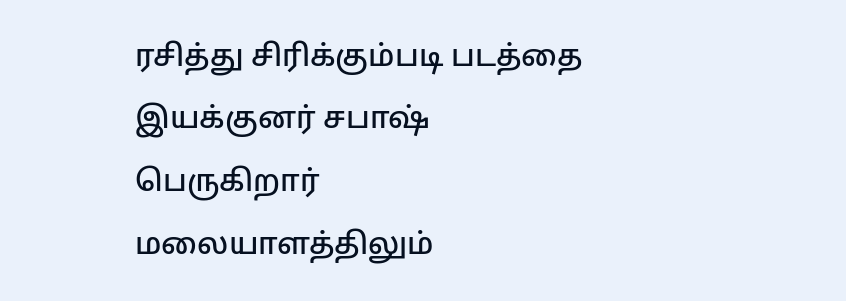ரசித்து சிரிக்கும்படி படத்தை இயக்குனர் சபாஷ் பெருகிறார் மலையாளத்திலும்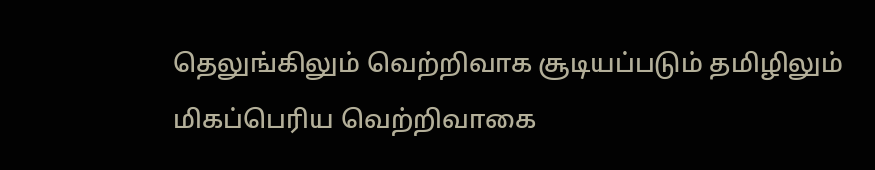தெலுங்கிலும் வெற்றிவாக சூடியப்படும் தமிழிலும் மிகப்பெரிய வெற்றிவாகை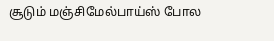சூடும் மஞ்சிமேல்பாய்ஸ் போல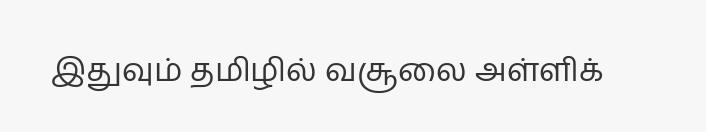இதுவும் தமிழில் வசூலை அள்ளிக்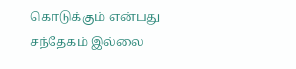கொடுக்கும் என்பது சந்தேகம் இல்லை